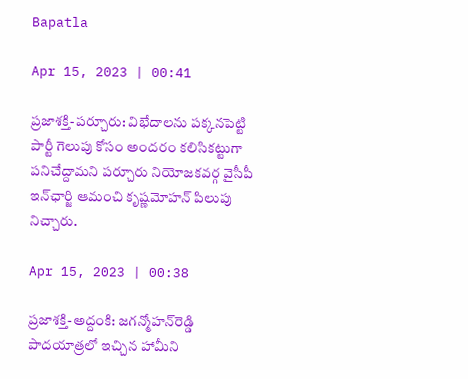Bapatla

Apr 15, 2023 | 00:41

ప్రజాశక్తి-పర్చూరు: విభేదాలను పక్కనపెట్టి పార్టీ గెలుపు కోసం అందరం కలిసికట్టుగా పనిచేద్దామని పర్చూరు నియోజకవర్గ వైసీపీ ఇన్‌ఛార్జి ఆమంచి కృష్ణమోహన్‌ పిలుపు నిచ్చారు.

Apr 15, 2023 | 00:38

ప్రజాశక్తి-అద్దంకి: జగన్మోహన్‌రెడ్డి పాదయాత్రలో ఇచ్చిన హామీని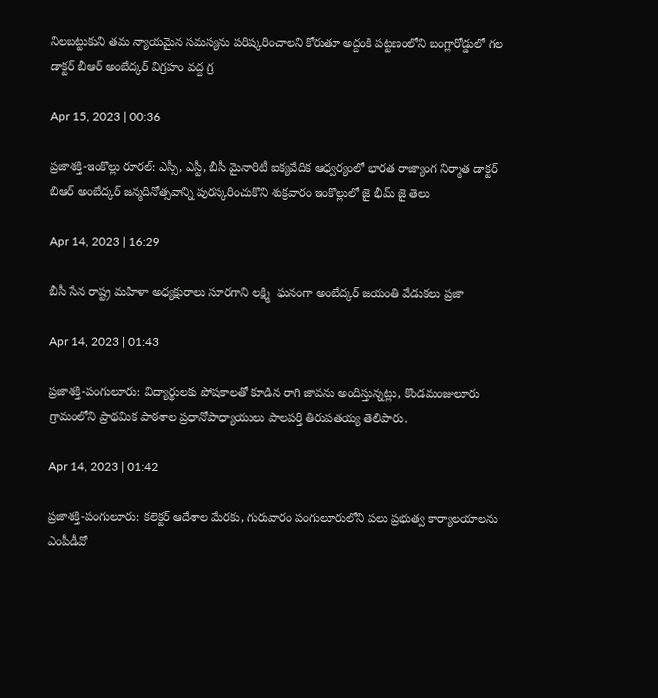నిలబట్టుకుని తమ న్యాయమైన సమస్యను పరిష్కరించాలని కోరుతూ అద్దంకి పట్టణంలోని బంగ్లారోడ్డులో గల డాక్టర్‌ బీఆర్‌ అంబేద్కర్‌ విగ్రహం వద్ద గ్ర

Apr 15, 2023 | 00:36

ప్రజాశక్తి-ఇంకొల్లు రూరల్‌: ఎస్సీ, ఎస్టీ, బీసీ మైనారిటీ ఐక్యవేదిక ఆధ్వర్యంలో భారత రాజ్యాంగ నిర్మాత డాక్టర్‌ బిఆర్‌ అంబేద్కర్‌ జన్మదినోత్సవాన్ని పురస్కరించుకొని శుక్రవారం ఇంకొల్లులో జై భీమ్‌ జై తెలు

Apr 14, 2023 | 16:29

బీసీ సేన రాష్ట్ర మహిళా అధ్యక్షురాలు సూరగాని లక్ష్మి  ఘనంగా అంబేద్కర్ జయంతి వేడుకలు ప్రజా

Apr 14, 2023 | 01:43

ప్రజాశక్తి-పంగులూరు: విద్యార్థులకు పోషకాలతో కూడిన రాగి జావను అందిస్తున్నట్లు, కొండమంజులూరు గ్రామంలోని ప్రాథమిక పాఠశాల ప్రధానోపాధ్యాయులు పాలపర్తి తిరుపతయ్య తెలిపారు.

Apr 14, 2023 | 01:42

ప్రజాశక్తి-పంగులూరు: కలెక్టర్‌ ఆదేశాల మేరకు, గురువారం పంగులూరులోని పలు ప్రభుత్వ కార్యాలయాలను ఎంపీడీవో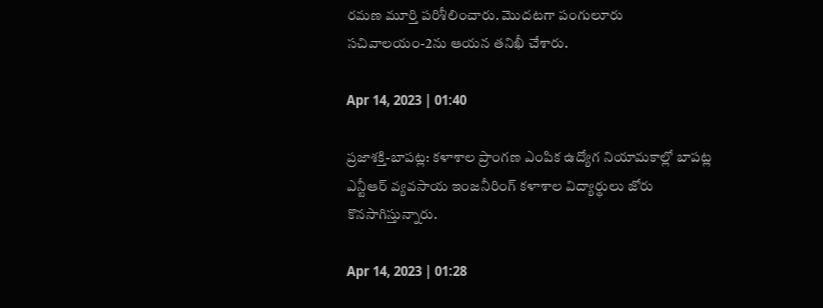రమణ మూర్తి పరిశీలించారు. మొదటగా పంగులూరు సచివాలయం-2ను ఆయన తనిఖీ చేశారు.

Apr 14, 2023 | 01:40

ప్రజాశక్తి-బాపట్ల: కళాశాల ప్రాంగణ ఎంపిక ఉద్యోగ నియామకాల్లో బాపట్ల ఎన్టీఆర్‌ వ్యవసాయ ఇంజనీరింగ్‌ కళాశాల విద్యార్థులు జోరు కొనసాగిస్తున్నారు.

Apr 14, 2023 | 01:28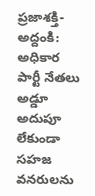ప్రజాశక్తి-అద్దంకి: అధికార పార్టీ నేతలు అడ్డూ అదుపూ లేకుండా సహజ వనరులను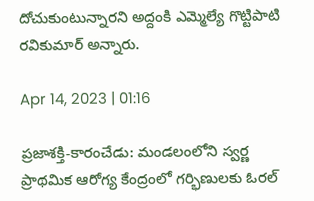దోచుకుంటున్నారని అద్దంకి ఎమ్మెల్యే గొట్టిపాటి రవికుమార్‌ అన్నారు.

Apr 14, 2023 | 01:16

ప్రజాశక్తి-కారంచేడు: మండలంలోని స్వర్ణ ప్రాథమిక ఆరోగ్య కేంద్రంలో గర్భిణులకు ఓరల్‌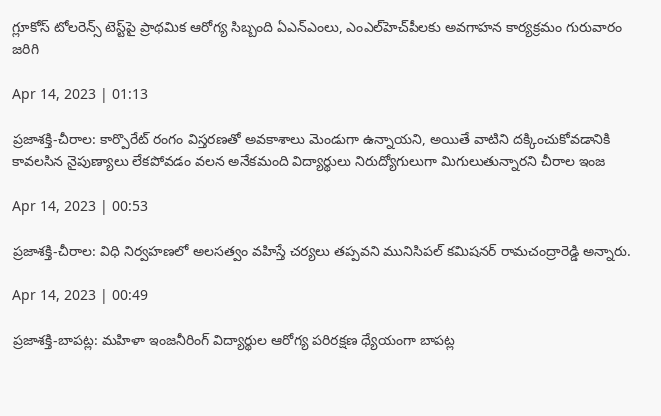గ్లూకోస్‌ టోలరెన్స్‌ టెస్ట్‌పై ప్రాథమిక ఆరోగ్య సిబ్బంది ఏఎన్‌ఎంలు, ఎంఎల్‌హెచ్‌పీలకు అవగాహన కార్యక్రమం గురువారం జరిగి

Apr 14, 2023 | 01:13

ప్రజాశక్తి-చీరాల: కార్పొరేట్‌ రంగం విస్తరణతో అవకాశాలు మెండుగా ఉన్నాయని, అయితే వాటిని దక్కించుకోవడానికి కావలసిన నైపుణ్యాలు లేకపోవడం వలన అనేకమంది విద్యార్థులు నిరుద్యోగులుగా మిగులుతున్నారని చీరాల ఇంజ

Apr 14, 2023 | 00:53

ప్రజాశక్తి-చీరాల: విధి నిర్వహణలో అలసత్వం వహిస్తే చర్యలు తప్పవని మునిసిపల్‌ కమిషనర్‌ రామచంద్రారెడ్డి అన్నారు.

Apr 14, 2023 | 00:49

ప్రజాశక్తి-బాపట్ల: మహిళా ఇంజనీరింగ్‌ విద్యార్థుల ఆరోగ్య పరిరక్షణ ధ్యేయంగా బాపట్ల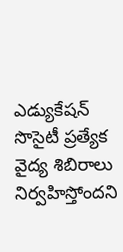ఎడ్యుకేషన్‌ సొసైటీ ప్రత్యేక వైద్య శిబిరాలు నిర్వహిస్తోందని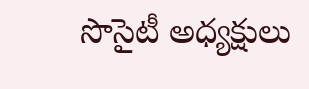సొసైటీ అధ్యక్షులు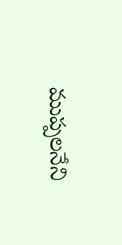ముప్పలనేని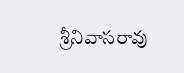శ్రీనివాసరావు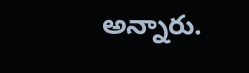అన్నారు.